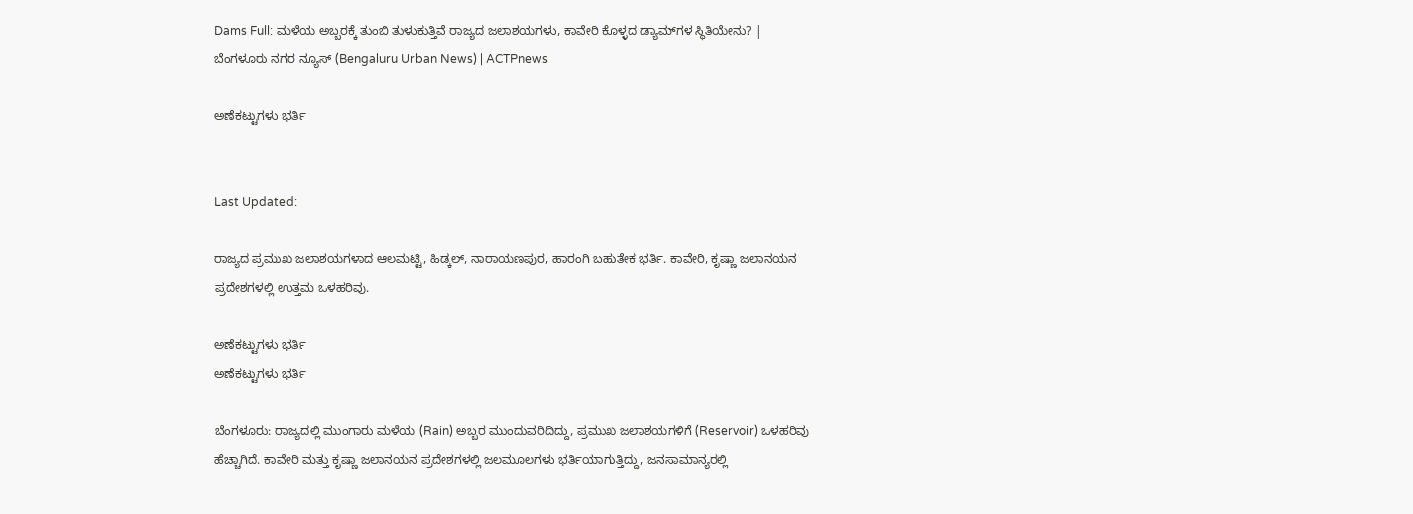Dams Full: ಮಳೆಯ ಅಬ್ಬರಕ್ಕೆ ತುಂಬಿ ತುಳುಕುತ್ತಿವೆ ರಾಜ್ಯದ ಜಲಾಶಯಗಳು, ಕಾವೇರಿ ಕೊಳ್ಳದ ಡ್ಯಾಮ್‍ಗಳ ಸ್ಥಿತಿಯೇನು? | ಬೆಂಗಳೂರು ನಗರ ನ್ಯೂಸ್ (Bengaluru Urban News) | ACTPnews

ಅಣೆಕಟ್ಟುಗಳು ಭರ್ತಿ


Last Updated:

ರಾಜ್ಯದ ಪ್ರಮುಖ ಜಲಾಶಯಗಳಾದ ಆಲಮಟ್ಟಿ, ಹಿಡ್ಕಲ್, ನಾರಾಯಣಪುರ, ಹಾರಂಗಿ ಬಹುತೇಕ ಭರ್ತಿ. ಕಾವೇರಿ, ಕೃಷ್ಣಾ ಜಲಾನಯನ ಪ್ರದೇಶಗಳಲ್ಲಿ ಉತ್ತಮ ಒಳಹರಿವು.

ಅಣೆಕಟ್ಟುಗಳು ಭರ್ತಿ
ಅಣೆಕಟ್ಟುಗಳು ಭರ್ತಿ

ಬೆಂಗಳೂರು: ರಾಜ್ಯದಲ್ಲಿ ಮುಂಗಾರು ಮಳೆಯ (Rain) ಅಬ್ಬರ ಮುಂದುವರಿದಿದ್ದು, ಪ್ರಮುಖ ಜಲಾಶಯಗಳಿಗೆ (Reservoir) ಒಳಹರಿವು ಹೆಚ್ಚಾಗಿದೆ. ಕಾವೇರಿ ಮತ್ತು ಕೃಷ್ಣಾ ಜಲಾನಯನ ಪ್ರದೇಶಗಳಲ್ಲಿ ಜಲಮೂಲಗಳು ಭರ್ತಿಯಾಗುತ್ತಿದ್ದು, ಜನಸಾಮಾನ್ಯರಲ್ಲಿ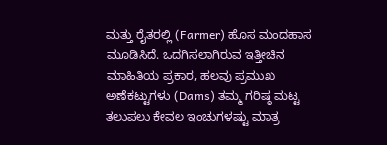ಮತ್ತು ರೈತರಲ್ಲಿ (Farmer) ಹೊಸ ಮಂದಹಾಸ ಮೂಡಿಸಿದೆ. ಒದಗಿಸಲಾಗಿರುವ ಇತ್ತೀಚಿನ ಮಾಹಿತಿಯ ಪ್ರಕಾರ, ಹಲವು ಪ್ರಮುಖ ಅಣೆಕಟ್ಟುಗಳು (Dams) ತಮ್ಮ ಗರಿಷ್ಠ ಮಟ್ಟ ತಲುಪಲು ಕೇವಲ ಇಂಚುಗಳಷ್ಟು ಮಾತ್ರ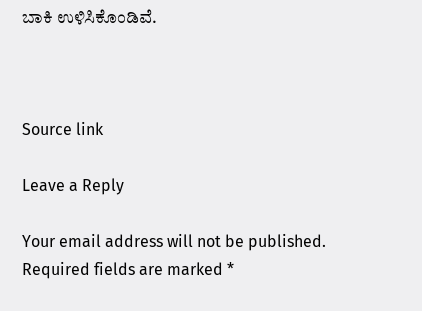ಬಾಕಿ ಉಳಿಸಿಕೊಂಡಿವೆ.



Source link

Leave a Reply

Your email address will not be published. Required fields are marked *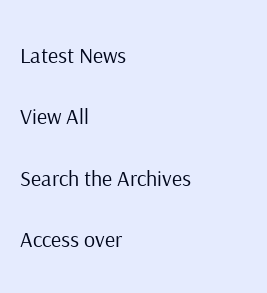Latest News

View All

Search the Archives

Access over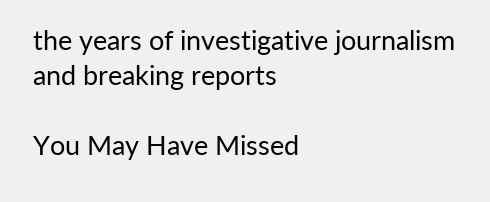the years of investigative journalism and breaking reports

You May Have Missed